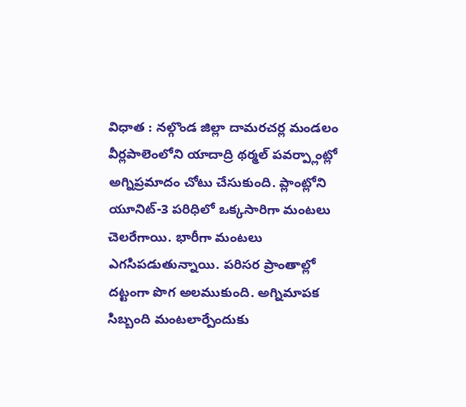విధాత : నల్గొండ జిల్లా దామరచర్ల మండలం వీర్లపాలెంలోని యాదాద్రి థర్మల్ పవర్ప్లాంట్లో అగ్నిప్రమాదం చోటు చేసుకుంది. ప్లాంట్లోని యూనిట్-3 పరిధిలో ఒక్కసారిగా మంటలు చెలరేగాయి. భారీగా మంటలు ఎగసిపడుతున్నాయి. పరిసర ప్రాంతాల్లో దట్టంగా పొగ అలముకుంది. అగ్నిమాపక సిబ్బంది మంటలార్పేందుకు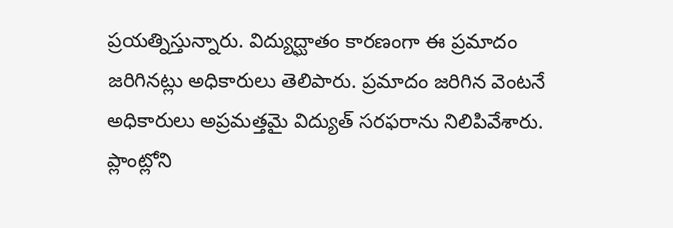ప్రయత్నిస్తున్నారు. విద్యుద్ఘాతం కారణంగా ఈ ప్రమాదం జరిగినట్లు అధికారులు తెలిపారు. ప్రమాదం జరిగిన వెంటనే అధికారులు అప్రమత్తమై విద్యుత్ సరఫరాను నిలిపివేశారు.
ప్లాంట్లోని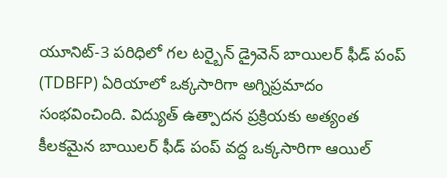యూనిట్-3 పరిధిలో గల టర్బైన్ డ్రైవెన్ బాయిలర్ ఫీడ్ పంప్ (TDBFP) ఏరియాలో ఒక్కసారిగా అగ్నిప్రమాదం సంభవించింది. విద్యుత్ ఉత్పాదన ప్రక్రియకు అత్యంత కీలకమైన బాయిలర్ ఫీడ్ పంప్ వద్ద ఒక్కసారిగా ఆయిల్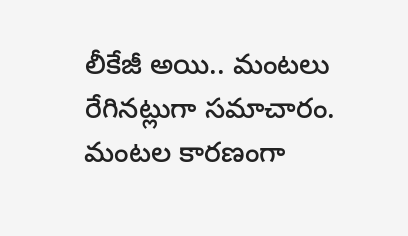లీకేజీ అయి.. మంటలు రేగినట్లుగా సమాచారం. మంటల కారణంగా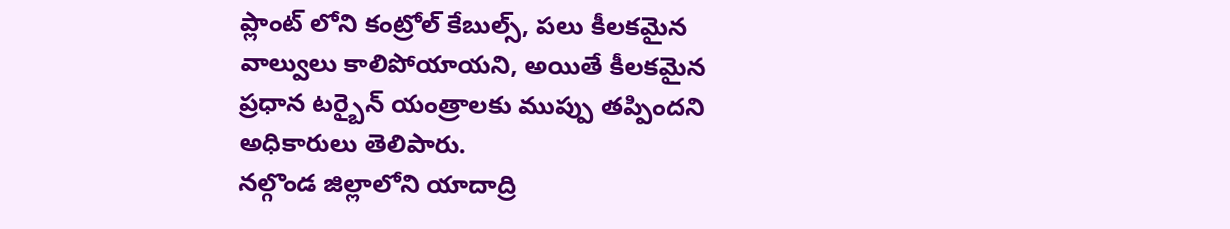ప్లాంట్ లోని కంట్రోల్ కేబుల్స్, పలు కీలకమైన వాల్వులు కాలిపోయాయని, అయితే కీలకమైన ప్రధాన టర్బైన్ యంత్రాలకు ముప్పు తప్పిందని అధికారులు తెలిపారు.
నల్గొండ జిల్లాలోని యాదాద్రి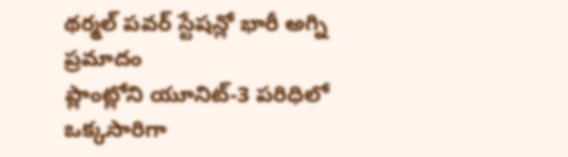థర్మల్ పవర్ స్టేషన్లో భారీ అగ్ని ప్రమాదం
ప్లాంట్లోని యూనిట్-3 పరిధిలో ఒక్కసారిగా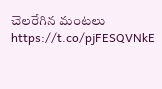చెలరేగిన మంటలు https://t.co/pjFESQVNkE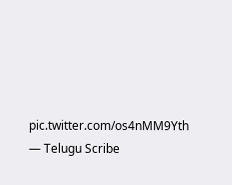pic.twitter.com/os4nMM9Yth
— Telugu Scribe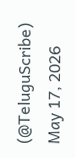(@TeluguScribe) May 17, 2026